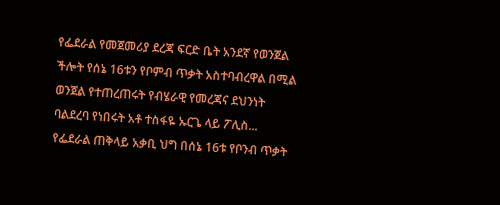የፌደራል የመጀመሪያ ደረጃ ፍርድ ቤት አንደኛ የወንጀል ችሎት የሰኔ 16ቱን የቦምብ ጥቃት አስተባብረዋል በሚል ወንጀል የተጠረጠሩት የብሄራዊ የመረጃና ደህንነት ባልደረባ የነበሩት አቶ ተስፋዬ ኡርጌ ላይ ፖሊስ...
የፌደራል ጠቅላይ አቃቢ ህግ በሰኔ 16ቱ የቦንብ ጥቃት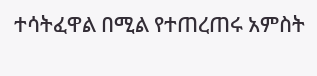ተሳትፈዋል በሚል የተጠረጠሩ አምስት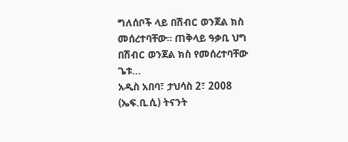ግለሰቦች ላይ በሽብር ወንጀል ክስ መሰረተባቸው። ጠቅላይ ዓቃቢ ህግ በሽብር ወንጀል ክስ የመሰረተባቸው ጌቱ...
አዲስ አበባ፣ ታህሳስ 2፣ 2008 (ኤፍ.ቢ.ሲ) ትናንት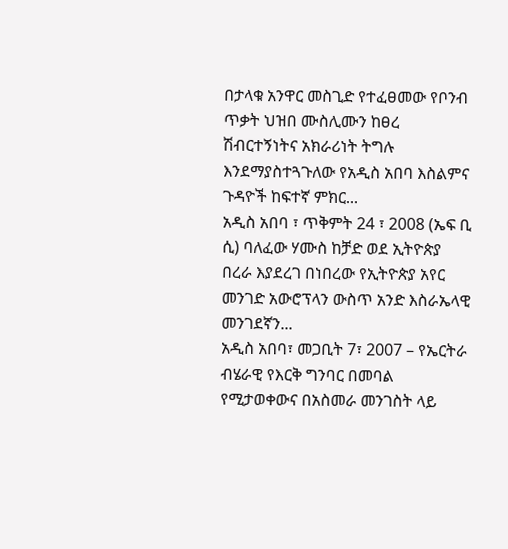በታላቁ አንዋር መስጊድ የተፈፀመው የቦንብ ጥቃት ህዝበ ሙስሊሙን ከፀረ ሽብርተኝነትና አክራሪነት ትግሉ እንደማያስተጓጉለው የአዲስ አበባ እስልምና ጉዳዮች ከፍተኛ ምክር...
አዲስ አበባ ፣ ጥቅምት 24 ፣ 2008 (ኤፍ ቢ ሲ) ባለፈው ሃሙስ ከቻድ ወደ ኢትዮጵያ በረራ እያደረገ በነበረው የኢትዮጵያ አየር መንገድ አውሮፕላን ውስጥ አንድ እስራኤላዊ መንገደኛን...
አዲስ አበባ፣ መጋቢት 7፣ 2007 – የኤርትራ ብሄራዊ የእርቅ ግንባር በመባል የሚታወቀውና በአስመራ መንገስት ላይ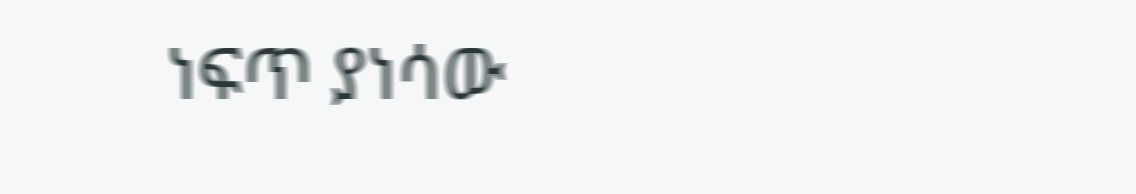ነፍጥ ያነሳው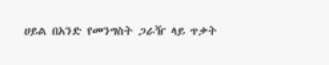ሀይል በአንድ የመንግስት ጋራዥ ላይ ጥቃት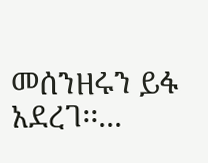መሰንዘሩን ይፋ አደረገ፡፡...